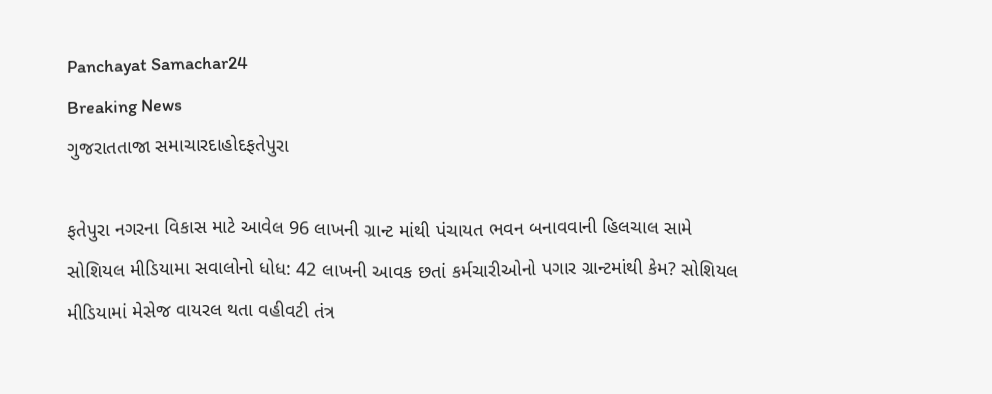Panchayat Samachar24
Breaking News
ગુજરાતતાજા સમાચારદાહોદફતેપુરા

ફતેપુરા નગરના વિકાસ માટે આવેલ 96 લાખની ગ્રાન્ટ માંથી પંચાયત ભવન બનાવવાની હિલચાલ સામે સોશિયલ મીડિયામા સવાલોનો ધોધ: 42 લાખની આવક છતાં કર્મચારીઓનો પગાર ગ્રાન્ટમાંથી કેમ? સોશિયલ મીડિયામાં મેસેજ વાયરલ થતા વહીવટી તંત્ર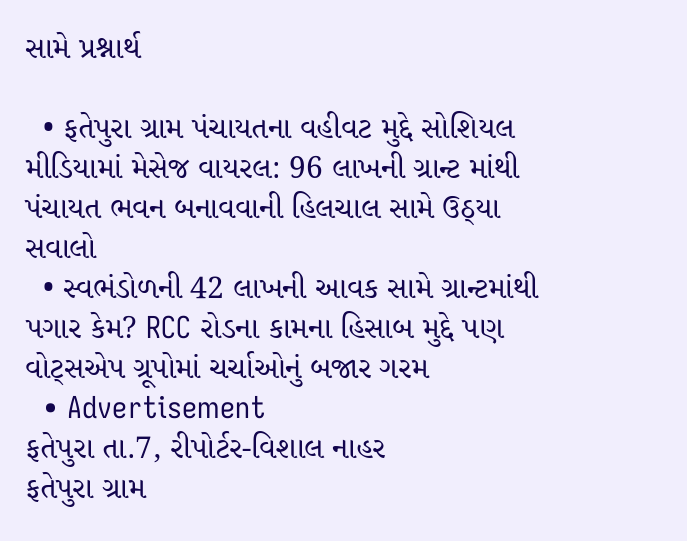સામે પ્રશ્નાર્થ

  • ફતેપુરા ગ્રામ પંચાયતના વહીવટ મુદ્દે સોશિયલ મીડિયામાં મેસેજ વાયરલ: 96 લાખની ગ્રાન્ટ માંથી પંચાયત ભવન બનાવવાની હિલચાલ સામે ઉઠ્યા સવાલો
  • સ્વભંડોળની 42 લાખની આવક સામે ગ્રાન્ટમાંથી પગાર કેમ? RCC રોડના કામના હિસાબ મુદ્દે પણ વોટ્સએપ ગ્રૂપોમાં ચર્ચાઓનું બજાર ગરમ
  • Advertisement
ફતેપુરા તા.7, રીપોર્ટર-વિશાલ નાહર
ફતેપુરા ગ્રામ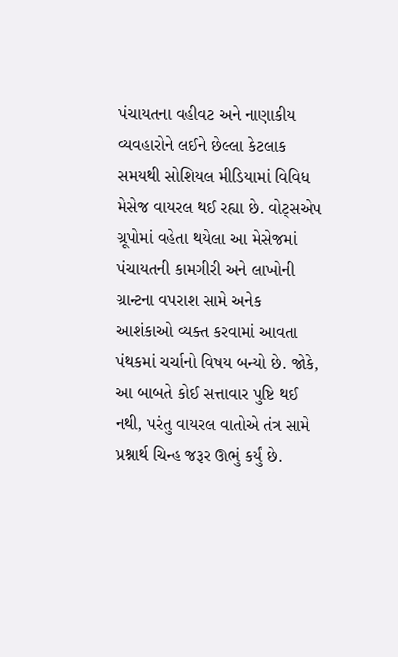પંચાયતના વહીવટ અને નાણાકીય વ્યવહારોને લઈને છેલ્લા કેટલાક સમયથી સોશિયલ મીડિયામાં વિવિધ મેસેજ વાયરલ થઈ રહ્યા છે. વોટ્સએપ ગ્રૂપોમાં વહેતા થયેલા આ મેસેજમાં પંચાયતની કામગીરી અને લાખોની ગ્રાન્ટના વપરાશ સામે અનેક આશંકાઓ વ્યક્ત કરવામાં આવતા પંથકમાં ચર્ચાનો વિષય બન્યો છે. જોકે, આ બાબતે કોઈ સત્તાવાર પુષ્ટિ થઈ નથી, પરંતુ વાયરલ વાતોએ તંત્ર સામે પ્રશ્નાર્થ ચિન્હ જરૂર ઊભું કર્યું છે.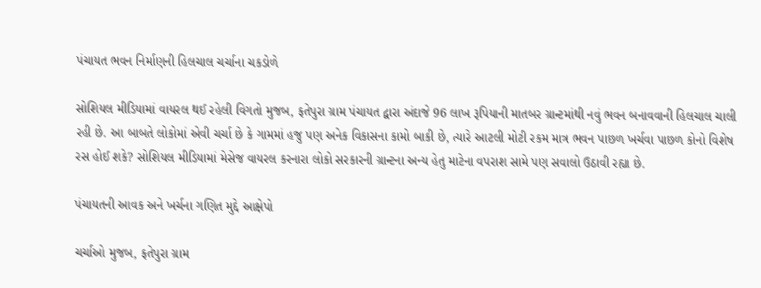પંચાયત ભવન નિર્માણની હિલચાલ ચર્ચાના ચકડોળે

સોશિયલ મીડિયામાં વાયરલ થઈ રહેલી વિગતો મુજબ, ફતેપુરા ગ્રામ પંચાયત દ્વારા અંદાજે 96 લાખ રૂપિયાની માતબર ગ્રાન્ટમાંથી નવું ભવન બનાવવાની હિલચાલ ચાલી રહી છે. આ બાબતે લોકોમાં એવી ચર્ચા છે કે ગામમાં હજુ પણ અનેક વિકાસના કામો બાકી છે, ત્યારે આટલી મોટી રકમ માત્ર ભવન પાછળ ખર્ચવા પાછળ કોનો વિશેષ રસ હોઈ શકે? સોશિયલ મીડિયામાં મેસેજ વાયરલ કરનારા લોકો સરકારની ગ્રાન્ટના અન્ય હેતુ માટેના વપરાશ સામે પણ સવાલો ઉઠાવી રહ્યા છે.

પંચાયતની આવક અને ખર્ચના ગણિત મુદ્દે આક્ષેપો

ચર્ચાઓ મુજબ, ફતેપુરા ગ્રામ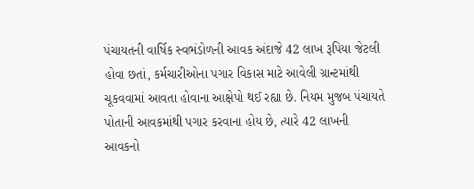પંચાયતની વાર્ષિક સ્વભંડોળની આવક અંદાજે 42 લાખ રૂપિયા જેટલી હોવા છતાં, કર્મચારીઓના પગાર વિકાસ માટે આવેલી ગ્રાન્ટમાંથી ચૂકવવામાં આવતા હોવાના આક્ષેપો થઈ રહ્યા છે. નિયમ મુજબ પંચાયતે પોતાની આવકમાંથી પગાર કરવાના હોય છે, ત્યારે 42 લાખની આવકનો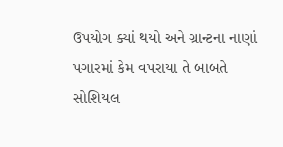ઉપયોગ ક્યાં થયો અને ગ્રાન્ટના નાણાં પગારમાં કેમ વપરાયા તે બાબતે સોશિયલ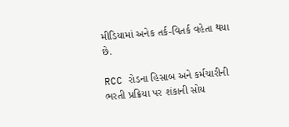મીડિયામાં અનેક તર્ક-વિતર્ક વહેતા થયા છે.

RCC રોડના હિસાબ અને કર્મચારીની ભરતી પ્રક્રિયા પર શંકાની સોય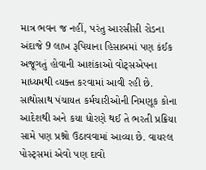માત્ર ભવન જ નહીં, પરંતુ આરસીસી રોડના અંદાજે 9 લાખ રૂપિયાના હિસાબમાં પણ કંઈક અજૂગતું હોવાની આશંકાઓ વોટ્સએપના માધ્યમથી વ્યક્ત કરવામાં આવી રહી છે. સાથોસાથ પંચાયત કર્મચારીઓની નિમણૂક કોના આદેશથી અને કયા ધોરણે થઈ તે ભરતી પ્રક્રિયા સામે પણ પ્રશ્નો ઉઠાવવામાં આવ્યા છે. વાયરલ પોસ્ટ્સમાં એવો પણ દાવો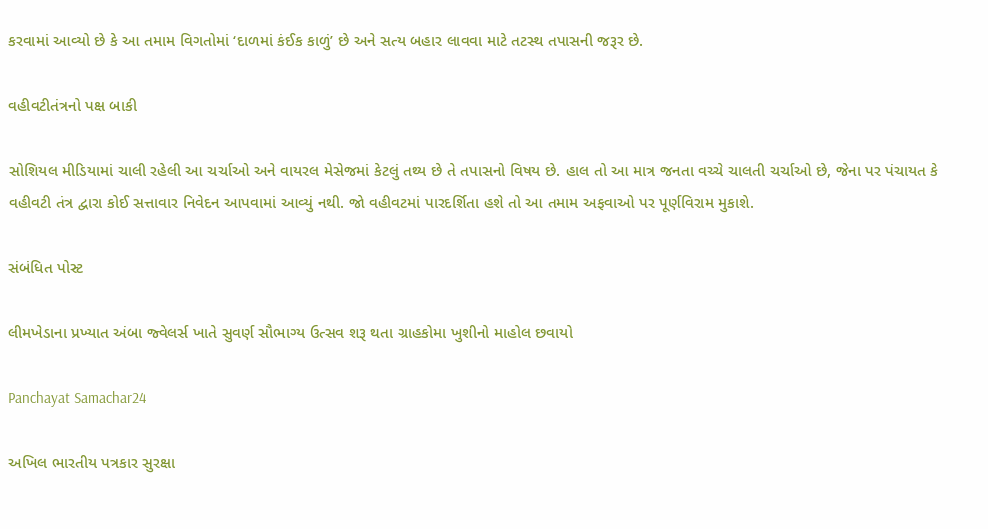કરવામાં આવ્યો છે કે આ તમામ વિગતોમાં ‘દાળમાં કંઈક કાળું’ છે અને સત્ય બહાર લાવવા માટે તટસ્થ તપાસની જરૂર છે.

વહીવટીતંત્રનો પક્ષ બાકી

સોશિયલ મીડિયામાં ચાલી રહેલી આ ચર્ચાઓ અને વાયરલ મેસેજમાં કેટલું તથ્ય છે તે તપાસનો વિષય છે. હાલ તો આ માત્ર જનતા વચ્ચે ચાલતી ચર્ચાઓ છે, જેના પર પંચાયત કે વહીવટી તંત્ર દ્વારા કોઈ સત્તાવાર નિવેદન આપવામાં આવ્યું નથી. જો વહીવટમાં પારદર્શિતા હશે તો આ તમામ અફવાઓ પર પૂર્ણવિરામ મુકાશે.

સંબંધિત પોસ્ટ

લીમખેડાના પ્રખ્યાત અંબા જ્વેલર્સ ખાતે સુવર્ણ સૌભાગ્ય ઉત્સવ શરૂ થતા ગ્રાહકોમા ખુશીનો માહોલ છવાયો

Panchayat Samachar24

અખિલ ભારતીય પત્રકાર સુરક્ષા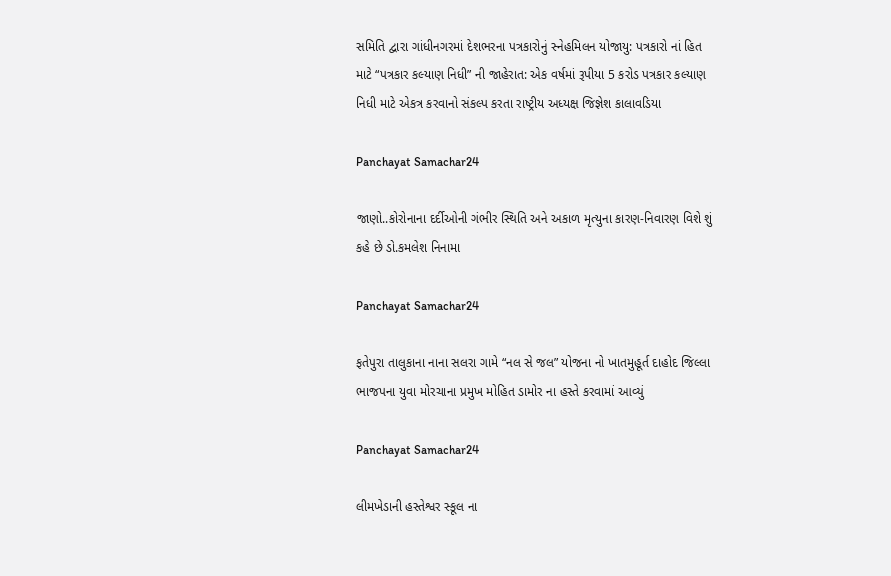સમિતિ દ્વારા ગાંધીનગરમાં દેશભરના પત્રકારોનું સ્નેહમિલન યોજાયુ: પત્રકારો નાં હિત માટે “પત્રકાર કલ્યાણ નિધી” ની જાહેરાત: એક વર્ષમાં રૂપીયા 5 કરોડ પત્રકાર કલ્યાણ નિધી માટે એકત્ર કરવાનો સંકલ્પ કરતા રાષ્ટ્રીય અધ્યક્ષ જિજ્ઞેશ કાલાવડિયા

Panchayat Samachar24

જાણો..કોરોનાના દર્દીઓની ગંભીર સ્થિતિ અને અકાળ મૃત્યુના કારણ-નિવારણ વિશે શું કહે છે ડો.કમલેશ નિનામા

Panchayat Samachar24

ફતેપુરા તાલુકાના નાના સલરા ગામે “નલ સે જલ” યોજના નો ખાતમુહૂર્ત દાહોદ જિલ્લા ભાજપના યુવા મોરચાના પ્રમુખ મોહિત ડામોર ના હસ્તે કરવામાં આવ્યું

Panchayat Samachar24

લીમખેડાની હસ્તેશ્વર સ્કૂલ ના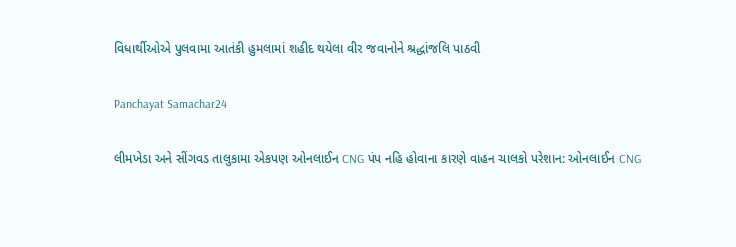વિધાર્થીઓએ પુલવામા આતંકી હુમલામાં શહીદ થયેલા વીર જવાનોને શ્રદ્ધાંજલિ પાઠવી

Panchayat Samachar24

લીમખેડા અને સીંગવડ તાલુકામા એકપણ ઓનલાઈન CNG પંપ નહિ હોવાના કારણે વાહન ચાલકો પરેશાન: ઓનલાઈન CNG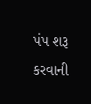પંપ શરૂ કરવાની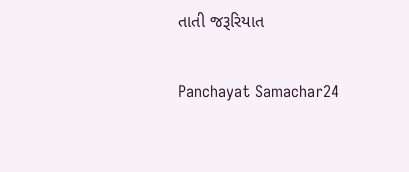તાતી જરૂરિયાત

Panchayat Samachar24